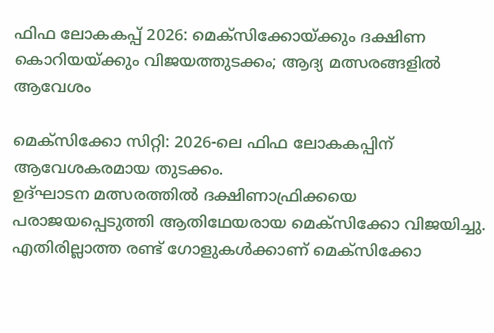ഫിഫ ലോകകപ്പ് 2026: മെക്‌സിക്കോയ്ക്കും ദക്ഷിണ കൊറിയയ്ക്കും വിജയത്തുടക്കം; ആദ്യ മത്സരങ്ങളില്‍ ആവേശം

മെക്‌സിക്കോ സിറ്റി: 2026-ലെ ഫിഫ ലോകകപ്പിന് ആവേശകരമായ തുടക്കം.
ഉദ്ഘാടന മത്സരത്തില്‍ ദക്ഷിണാഫ്രിക്കയെ പരാജയപ്പെടുത്തി ആതിഥേയരായ മെക്‌സിക്കോ വിജയിച്ചു.
എതിരില്ലാത്ത രണ്ട് ഗോളുകള്‍ക്കാണ് മെക്‌സിക്കോ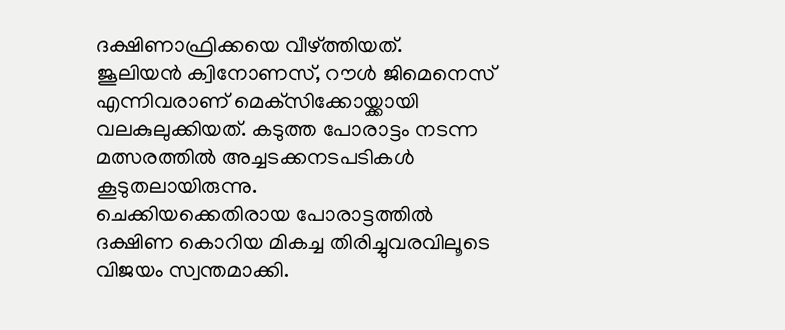ദക്ഷിണാഫ്രിക്കയെ വീഴ്ത്തിയത്.
ജൂലിയന്‍ ക്വിനോണസ്, റൗള്‍ ജിമെനെസ് എന്നിവരാണ് മെക്‌സിക്കോയ്ക്കായി വലകുലുക്കിയത്. കടുത്ത പോരാട്ടം നടന്ന മത്സരത്തില്‍ അച്ചടക്കനടപടികള്‍ കൂടുതലായിരുന്നു.
ചെക്കിയക്കെതിരായ പോരാട്ടത്തില്‍ ദക്ഷിണ കൊറിയ മികച്ച തിരിച്ചുവരവിലൂടെ വിജയം സ്വന്തമാക്കി.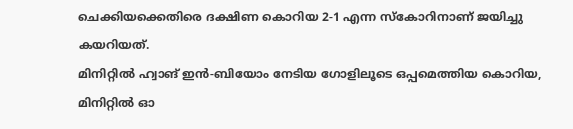ചെക്കിയക്കെതിരെ ദക്ഷിണ കൊറിയ 2-1 എന്ന സ്‌കോറിനാണ് ജയിച്ചു കയറിയത്.
മിനിറ്റില്‍ ഹ്വാങ് ഇന്‍-ബിയോം നേടിയ ഗോളിലൂടെ ഒപ്പമെത്തിയ കൊറിയ, മിനിറ്റില്‍ ഓ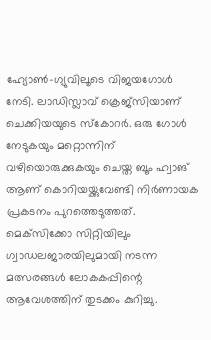ഹ്യോണ്‍-ഗ്യുവിലൂടെ വിജയഗോള്‍ നേടി. ലാഡിസ്ലാവ് ക്രെജ്‌സിയാണ് ചെക്കിയയുടെ സ്‌കോറര്‍. ഒരു ഗോള്‍ നേടുകയും മറ്റൊന്നിന് വഴിയൊരുക്കുകയും ചെയ്ത ബൂം ഹ്വാങ് ആണ് കൊറിയയ്ക്കുവേണ്ടി നിര്‍ണായക പ്രകടനം പുറത്തെടുത്തത്. മെക്‌സിക്കോ സിറ്റിയിലും ഗ്വാഡലജാരയിലുമായി നടന്ന മത്സരങ്ങള്‍ ലോകകപ്പിന്റെ ആവേശത്തിന് തുടക്കം കുറിച്ചു.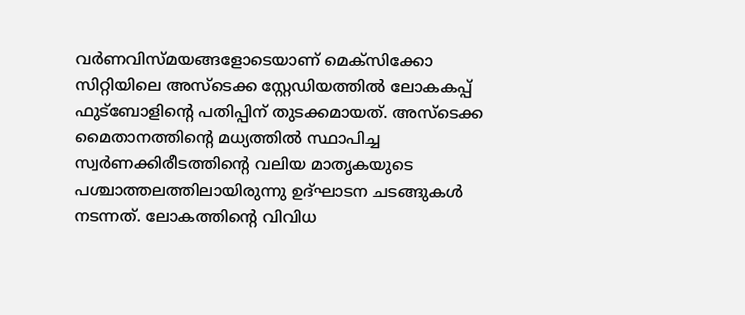വര്‍ണവിസ്മയങ്ങളോടെയാണ് മെക്‌സിക്കോ സിറ്റിയിലെ അസ്‌ടെക്ക സ്റ്റേഡിയത്തില്‍ ലോകകപ്പ് ഫുട്‌ബോളിന്റെ പതിപ്പിന് തുടക്കമായത്. അസ്‌ടെക്ക മൈതാനത്തിന്റെ മധ്യത്തില്‍ സ്ഥാപിച്ച സ്വര്‍ണക്കിരീടത്തിന്റെ വലിയ മാതൃകയുടെ പശ്ചാത്തലത്തിലായിരുന്നു ഉദ്ഘാടന ചടങ്ങുകള്‍ നടന്നത്. ലോകത്തിന്റെ വിവിധ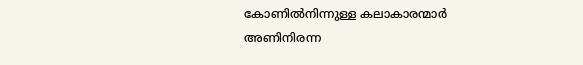കോണില്‍നിന്നുള്ള കലാകാരന്മാര്‍ അണിനിരന്ന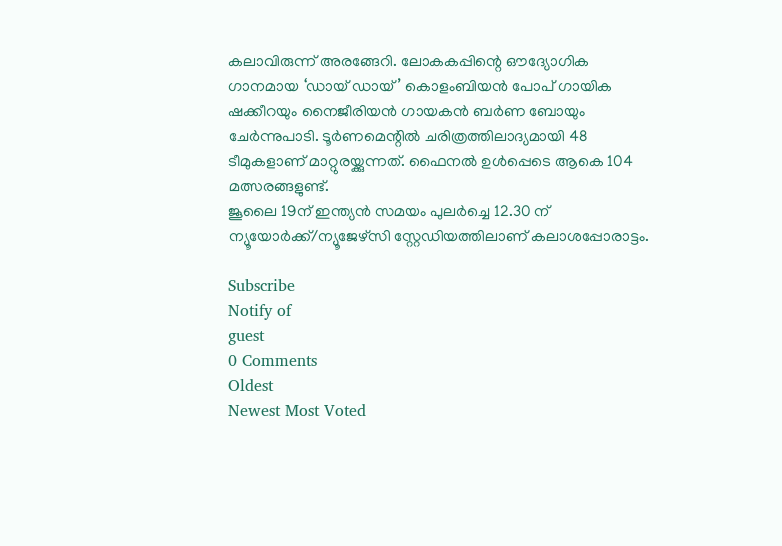കലാവിരുന്ന് അരങ്ങേറി. ലോകകപ്പിന്റെ ഔദ്യോഗിക ഗാനമായ ‘ഡായ് ഡായ്’ കൊളംബിയന്‍ പോപ് ഗായിക ഷക്കീറയും നൈജീരിയന്‍ ഗായകന്‍ ബര്‍ണ ബോയും ചേര്‍ന്നുപാടി. ടൂര്‍ണമെന്റില്‍ ചരിത്രത്തിലാദ്യമായി 48 ടീമുകളാണ് മാറ്റുരയ്ക്കുന്നത്. ഫൈനല്‍ ഉള്‍പ്പെടെ ആകെ 104 മത്സരങ്ങളുണ്ട്.
ജൂലൈ 19ന് ഇന്ത്യന്‍ സമയം പുലര്‍ച്ചെ 12.30 ന് ന്യൂയോര്‍ക്ക്/ന്യൂജേഴ്സി സ്റ്റേഡിയത്തിലാണ് കലാശപ്പോരാട്ടം.

Subscribe
Notify of
guest
0 Comments
Oldest
Newest Most Voted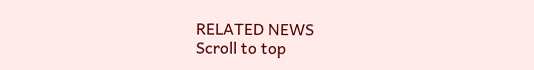RELATED NEWS
Scroll to top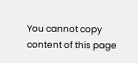You cannot copy content of this page